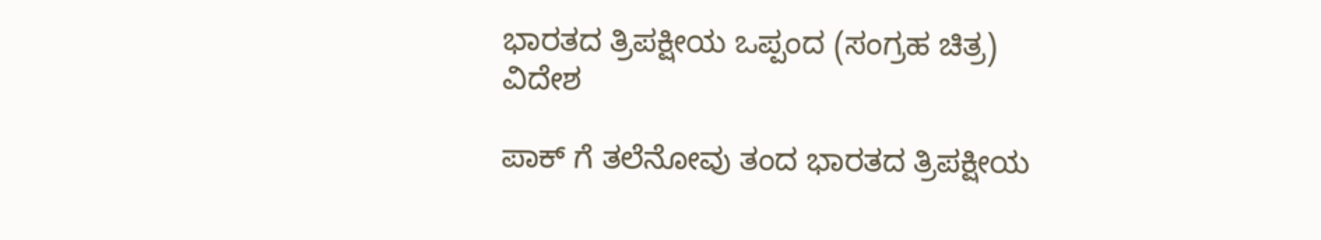ಭಾರತದ ತ್ರಿಪಕ್ಷೀಯ ಒಪ್ಪಂದ (ಸಂಗ್ರಹ ಚಿತ್ರ)
ವಿದೇಶ

ಪಾಕ್ ಗೆ ತಲೆನೋವು ತಂದ ಭಾರತದ ತ್ರಿಪಕ್ಷೀಯ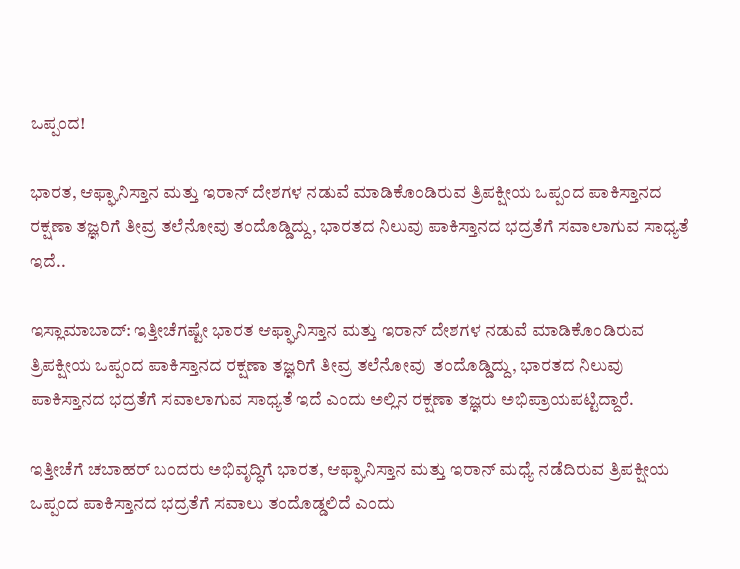ಒಪ್ಪಂದ!

ಭಾರತ, ಆಫ್ಘಾನಿಸ್ತಾನ ಮತ್ತು ಇರಾನ್ ದೇಶಗಳ ನಡುವೆ ಮಾಡಿಕೊಂಡಿರುವ ತ್ರಿಪಕ್ಷೀಯ ಒಪ್ಪಂದ ಪಾಕಿಸ್ತಾನದ ರಕ್ಷಣಾ ತಜ್ಞರಿಗೆ ತೀವ್ರ ತಲೆನೋವು ತಂದೊಡ್ಡಿದ್ದು, ಭಾರತದ ನಿಲುವು ಪಾಕಿಸ್ತಾನದ ಭದ್ರತೆಗೆ ಸವಾಲಾಗುವ ಸಾಧ್ಯತೆ ಇದೆ..

ಇಸ್ಲಾಮಾಬಾದ್: ಇತ್ತೀಚೆಗಷ್ಟೇ ಭಾರತ ಆಫ್ಘಾನಿಸ್ತಾನ ಮತ್ತು ಇರಾನ್ ದೇಶಗಳ ನಡುವೆ ಮಾಡಿಕೊಂಡಿರುವ ತ್ರಿಪಕ್ಷೀಯ ಒಪ್ಪಂದ ಪಾಕಿಸ್ತಾನದ ರಕ್ಷಣಾ ತಜ್ಞರಿಗೆ ತೀವ್ರ ತಲೆನೋವು  ತಂದೊಡ್ಡಿದ್ದು, ಭಾರತದ ನಿಲುವು ಪಾಕಿಸ್ತಾನದ ಭದ್ರತೆಗೆ ಸವಾಲಾಗುವ ಸಾಧ್ಯತೆ ಇದೆ ಎಂದು ಅಲ್ಲಿನ ರಕ್ಷಣಾ ತಜ್ಞರು ಅಭಿಪ್ರಾಯಪಟ್ಟಿದ್ದಾರೆ.

ಇತ್ತೀಚೆಗೆ ಚಬಾಹರ್‌ ಬಂದರು ಅಭಿವೃದ್ಧಿಗೆ ಭಾರತ, ಆಫ್ಘಾನಿಸ್ತಾನ ಮತ್ತು ಇರಾನ್‌ ಮಧ್ಯೆ ನಡೆದಿರುವ ತ್ರಿಪಕ್ಷೀಯ ಒಪ್ಪಂದ ಪಾಕಿಸ್ತಾನದ ಭದ್ರತೆಗೆ ಸವಾಲು ತಂದೊಡ್ಡಲಿದೆ ಎಂದು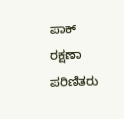ಪಾಕ್‌  ರಕ್ಷಣಾ ಪರಿಣಿತರು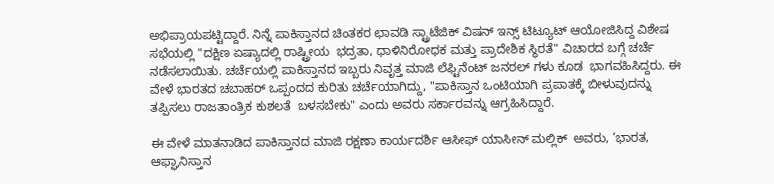ಅಭಿಪ್ರಾಯಪಟ್ಟಿದ್ದಾರೆ. ನಿನ್ನೆ ಪಾಕಿಸ್ತಾನದ ಚಿಂತಕರ ಛಾವಡಿ ಸ್ಟ್ರಾಟೆಜಿಕ್ ವಿಷನ್ ಇನ್ಸ್ ಟಿಟ್ಯೂಟ್ ಆಯೋಜಿಸಿದ್ದ ವಿಶೇಷ ಸಭೆಯಲ್ಲಿ "ದಕ್ಷಿಣ ಏಷ್ಯಾದಲ್ಲಿ ರಾಷ್ಟ್ರೀಯ  ಭದ್ರತಾ, ಧಾಳಿನಿರೋಧಕ ಮತ್ತು ಪ್ರಾದೇಶಿಕ ಸ್ಥಿರತೆ" ವಿಚಾರದ ಬಗ್ಗೆ ಚರ್ಚೆ ನಡೆಸಲಾಯಿತು. ಚರ್ಚೆಯಲ್ಲಿ ಪಾಕಿಸ್ತಾನದ ಇಬ್ಬರು ನಿವೃತ್ತ ಮಾಜಿ ಲೆಫ್ಟಿನೆಂಟ್ ಜನರಲ್ ಗಳು ಕೂಡ  ಭಾಗವಹಿಸಿದ್ದರು. ಈ ವೇಳೆ ಭಾರತದ ಚಬಾಹರ್ ಒಪ್ಪಂದದ ಕುರಿತು ಚರ್ಚೆಯಾಗಿದ್ದು, "ಪಾಕಿಸ್ತಾನ ಒಂಟಿಯಾಗಿ ಪ್ರಪಾತಕ್ಕೆ ಬೀಳುವುದನ್ನು ತಪ್ಪಿಸಲು ರಾಜತಾಂತ್ರಿಕ ಕುಶಲತೆ  ಬಳಸಬೇಕು" ಎಂದು ಅವರು ಸರ್ಕಾರವನ್ನು ಆಗ್ರಹಿಸಿದ್ದಾರೆ.

ಈ ವೇಳೆ ಮಾತನಾಡಿದ ಪಾಕಿಸ್ತಾನದ ಮಾಜಿ ರಕ್ಷಣಾ ಕಾರ್ಯದರ್ಶಿ ಆಸೀಫ್‌ ಯಾಸೀನ್‌ ಮಲ್ಲಿಕ್‌  ಅವರು, ‘ಭಾರತ, ಆಫ್ಘಾನಿಸ್ತಾನ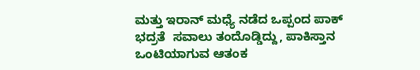ಮತ್ತು ಇರಾನ್‌ ಮಧ್ಯೆ ನಡೆದ ಒಪ್ಪಂದ ಪಾಕ್‌  ಭದ್ರತೆ  ಸವಾಲು ತಂದೊಡ್ಡಿದ್ದು, ಪಾಕಿಸ್ತಾನ ಒಂಟಿಯಾಗುವ ಆತಂಕ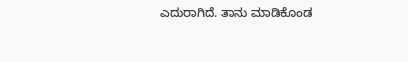ಎದುರಾಗಿದೆ. ತಾನು ಮಾಡಿಕೊಂಡ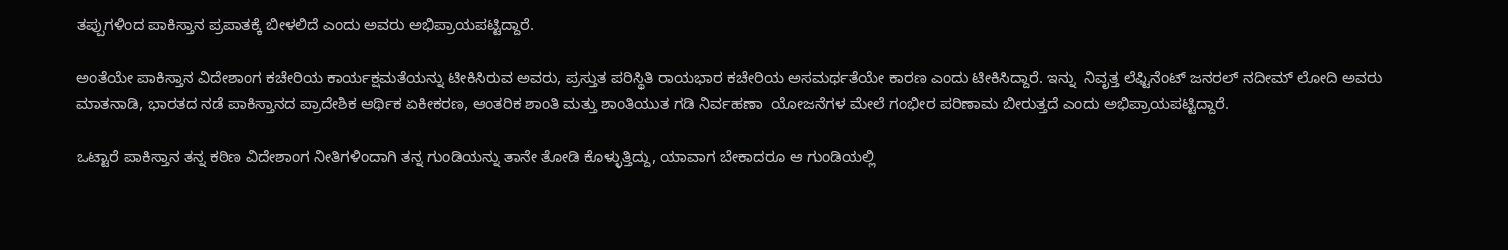ತಪ್ಪುಗಳಿಂದ ಪಾಕಿಸ್ತಾನ ಪ್ರಪಾತಕ್ಕೆ ಬೀಳಲಿದೆ ಎಂದು ಅವರು ಅಭಿಪ್ರಾಯಪಟ್ಟಿದ್ದಾರೆ.

ಅಂತೆಯೇ ಪಾಕಿಸ್ತಾನ ವಿದೇಶಾಂಗ ಕಚೇರಿಯ ಕಾರ್ಯಕ್ಷಮತೆಯನ್ನು ಟೀಕಿಸಿರುವ ಅವರು, ಪ್ರಸ್ತುತ ಪರಿಸ್ಥಿತಿ ರಾಯಭಾರ ಕಚೇರಿಯ ಅಸಮರ್ಥತೆಯೇ ಕಾರಣ ಎಂದು ಟೀಕಿಸಿದ್ದಾರೆ. ಇನ್ನು  ನಿವೃತ್ತ ಲೆಫ್ಟಿನೆಂಟ್ ಜನರಲ್ ನದೀಮ್ ಲೋದಿ ಅವರು ಮಾತನಾಡಿ, ಭಾರತದ ನಡೆ ಪಾಕಿಸ್ತಾನದ ಪ್ರಾದೇಶಿಕ ಆರ್ಥಿಕ ಏಕೀಕರಣ, ಆಂತರಿಕ ಶಾಂತಿ ಮತ್ತು ಶಾಂತಿಯುತ ಗಡಿ ನಿರ್ವಹಣಾ  ಯೋಜನೆಗಳ ಮೇಲೆ ಗಂಭೀರ ಪರಿಣಾಮ ಬೀರುತ್ತದೆ ಎಂದು ಅಭಿಪ್ರಾಯಪಟ್ಟಿದ್ದಾರೆ.

ಒಟ್ಟಾರೆ ಪಾಕಿಸ್ತಾನ ತನ್ನ ಕಠಿಣ ವಿದೇಶಾಂಗ ನೀತಿಗಳಿಂದಾಗಿ ತನ್ನ ಗುಂಡಿಯನ್ನು ತಾನೇ ತೋಡಿ ಕೊಳ್ಳುತ್ತಿದ್ದು, ಯಾವಾಗ ಬೇಕಾದರೂ ಆ ಗುಂಡಿಯಲ್ಲಿ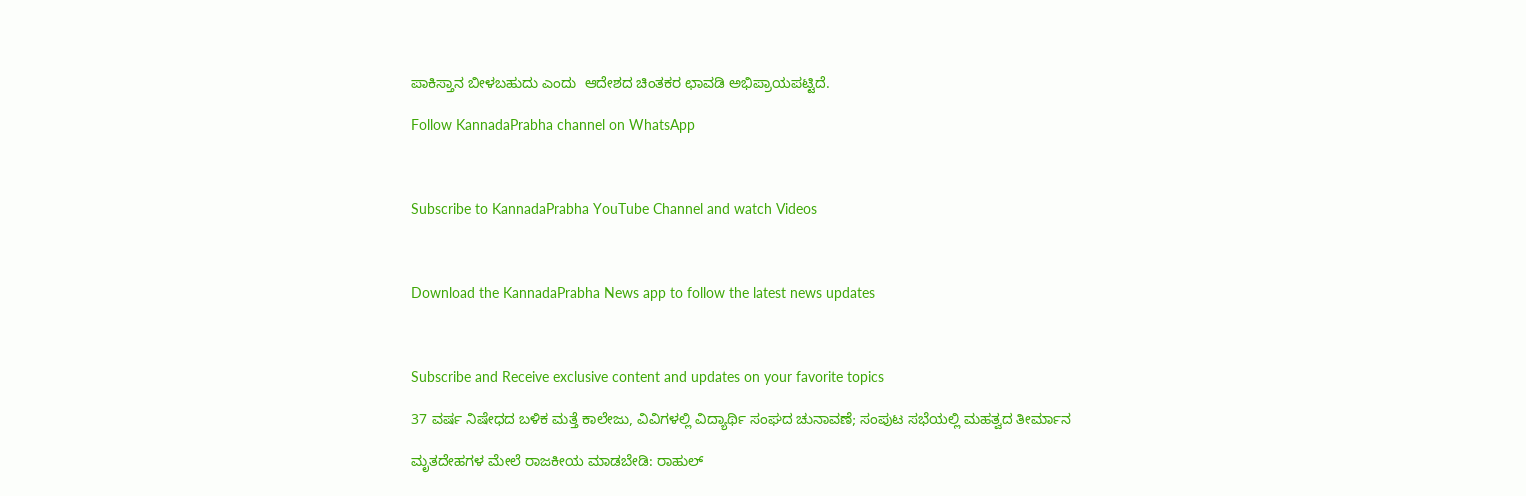ಪಾಕಿಸ್ತಾನ ಬೀಳಬಹುದು ಎಂದು  ಆದೇಶದ ಚಿಂತಕರ ಛಾವಡಿ ಅಭಿಪ್ರಾಯಪಟ್ಟಿದೆ.

Follow KannadaPrabha channel on WhatsApp



Subscribe to KannadaPrabha YouTube Channel and watch Videos



Download the KannadaPrabha News app to follow the latest news updates



Subscribe and Receive exclusive content and updates on your favorite topics

37 ವರ್ಷ ನಿಷೇಧದ ಬಳಿಕ ಮತ್ತೆ ಕಾಲೇಜು, ವಿವಿಗಳಲ್ಲಿ ವಿದ್ಯಾರ್ಥಿ ಸಂಘದ ಚುನಾವಣೆ; ಸಂಪುಟ ಸಭೆಯಲ್ಲಿ ಮಹತ್ವದ ತೀರ್ಮಾನ

ಮೃತದೇಹಗಳ ಮೇಲೆ ರಾಜಕೀಯ ಮಾಡಬೇಡಿ: ರಾಹುಲ್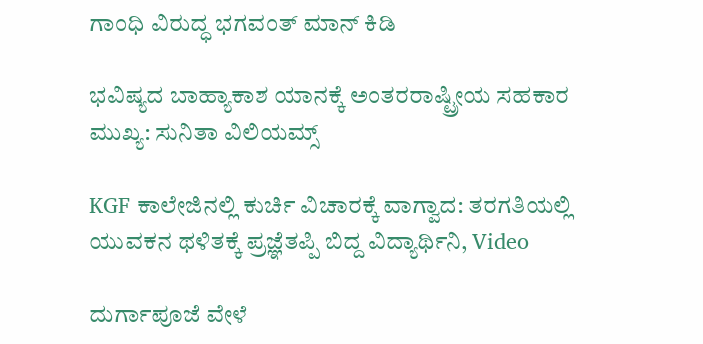ಗಾಂಧಿ ವಿರುದ್ಧ ಭಗವಂತ್ ಮಾನ್ ಕಿಡಿ

ಭವಿಷ್ಯದ ಬಾಹ್ಯಾಕಾಶ ಯಾನಕ್ಕೆ ಅಂತರರಾಷ್ಟ್ರೀಯ ಸಹಕಾರ ಮುಖ್ಯ: ಸುನಿತಾ ವಿಲಿಯಮ್ಸ್

KGF ಕಾಲೇಜಿನಲ್ಲಿ ಕುರ್ಚಿ ವಿಚಾರಕ್ಕೆ ವಾಗ್ವಾದ: ತರಗತಿಯಲ್ಲಿ ಯುವಕನ ಥಳಿತಕ್ಕೆ ಪ್ರಜ್ಞೆತಪ್ಪಿ ಬಿದ್ದ ವಿದ್ಯಾರ್ಥಿನಿ, Video

ದುರ್ಗಾಪೂಜೆ ವೇಳೆ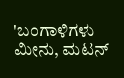'ಬಂಗಾಳಿಗಳು ಮೀನು, ಮಟನ್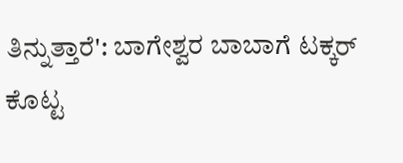ತಿನ್ನುತ್ತಾರೆ': ಬಾಗೇಶ್ವರ ಬಾಬಾಗೆ ಟಕ್ಕರ್ ಕೊಟ್ಟ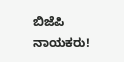ಬಿಜೆಪಿ ನಾಯಕರು!